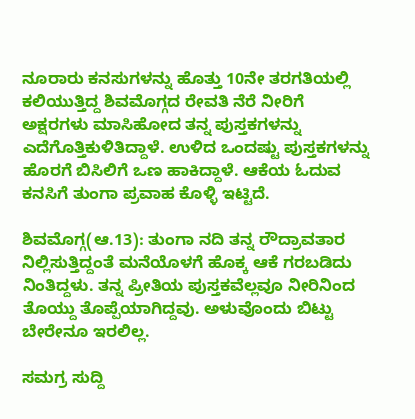ನೂರಾರು ಕನಸುಗಳನ್ನು ಹೊತ್ತು 10ನೇ ತರಗತಿಯಲ್ಲಿ ಕಲಿಯುತ್ತಿದ್ದ ಶಿವಮೊಗ್ಗದ ರೇವತಿ ನೆರೆ ನೀರಿಗೆ ಅಕ್ಷರಗಳು ಮಾಸಿಹೋದ ತನ್ನ ಪುಸ್ತಕಗಳನ್ನು ಎದೆಗೊತ್ತಿಕುಳಿತಿದ್ದಾಳೆ. ಉಳಿದ ಒಂದಷ್ಟು ಪುಸ್ತಕಗಳನ್ನು ಹೊರಗೆ ಬಿಸಿಲಿಗೆ ಒಣ ಹಾಕಿದ್ದಾಳೆ. ಆಕೆಯ ಓದುವ ಕನಸಿಗೆ ತುಂಗಾ ಪ್ರವಾಹ ಕೊಳ್ಳಿ ಇಟ್ಟಿದೆ.

ಶಿವಮೊಗ್ಗ(ಆ.13): ತುಂಗಾ ನದಿ ತನ್ನ ರೌದ್ರಾವತಾರ ನಿಲ್ಲಿಸುತ್ತಿದ್ದಂತೆ ಮನೆಯೊಳಗೆ ಹೊಕ್ಕ ಆಕೆ ಗರಬಡಿದು ನಿಂತಿದ್ದಳು. ತನ್ನ ಪ್ರೀತಿಯ ಪುಸ್ತಕವೆಲ್ಲವೂ ನೀರಿನಿಂದ ತೊಯ್ದು ತೊಪ್ಪೆಯಾಗಿದ್ದವು. ಅಳುವೊಂದು ಬಿಟ್ಟು ಬೇರೇನೂ ಇರಲಿಲ್ಲ.

ಸಮಗ್ರ ಸುದ್ದಿ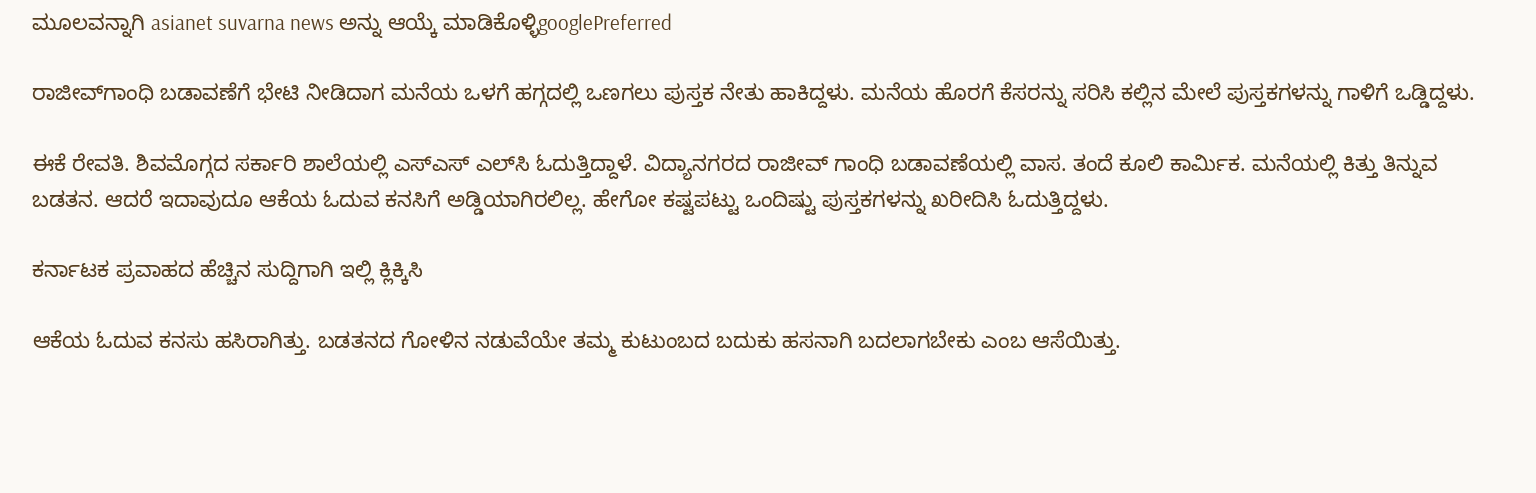ಮೂಲವನ್ನಾಗಿ asianet suvarna news ಅನ್ನು ಆಯ್ಕೆ ಮಾಡಿಕೊಳ್ಳಿgooglePreferred

ರಾಜೀವ್‌ಗಾಂಧಿ ಬಡಾವಣೆಗೆ ಭೇಟಿ ನೀಡಿದಾಗ ಮನೆಯ ಒಳಗೆ ಹಗ್ಗದಲ್ಲಿ ಒಣಗಲು ಪುಸ್ತಕ ನೇತು ಹಾಕಿದ್ದಳು. ಮನೆಯ ಹೊರಗೆ ಕೆಸರನ್ನು ಸರಿಸಿ ಕಲ್ಲಿನ ಮೇಲೆ ಪುಸ್ತಕಗಳನ್ನು ಗಾಳಿಗೆ ಒಡ್ಡಿದ್ದಳು.

ಈಕೆ ರೇವತಿ. ಶಿವಮೊಗ್ಗದ ಸರ್ಕಾರಿ ಶಾಲೆಯಲ್ಲಿ ಎಸ್‌ಎಸ್ ಎಲ್‌ಸಿ ಓದುತ್ತಿದ್ದಾಳೆ. ವಿದ್ಯಾನಗರದ ರಾಜೀವ್ ಗಾಂಧಿ ಬಡಾವಣೆಯಲ್ಲಿ ವಾಸ. ತಂದೆ ಕೂಲಿ ಕಾರ್ಮಿಕ. ಮನೆಯಲ್ಲಿ ಕಿತ್ತು ತಿನ್ನುವ ಬಡತನ. ಆದರೆ ಇದಾವುದೂ ಆಕೆಯ ಓದುವ ಕನಸಿಗೆ ಅಡ್ಡಿಯಾಗಿರಲಿಲ್ಲ. ಹೇಗೋ ಕಷ್ಟಪಟ್ಟು ಒಂದಿಷ್ಟು ಪುಸ್ತಕಗಳನ್ನು ಖರೀದಿಸಿ ಓದುತ್ತಿದ್ದಳು.

ಕರ್ನಾಟಕ ಪ್ರವಾಹದ ಹೆಚ್ಚಿನ ಸುದ್ದಿಗಾಗಿ ಇಲ್ಲಿ ಕ್ಲಿಕ್ಕಿಸಿ

ಆಕೆಯ ಓದುವ ಕನಸು ಹಸಿರಾಗಿತ್ತು. ಬಡತನದ ಗೋಳಿನ ನಡುವೆಯೇ ತಮ್ಮ ಕುಟುಂಬದ ಬದುಕು ಹಸನಾಗಿ ಬದಲಾಗಬೇಕು ಎಂಬ ಆಸೆಯಿತ್ತು.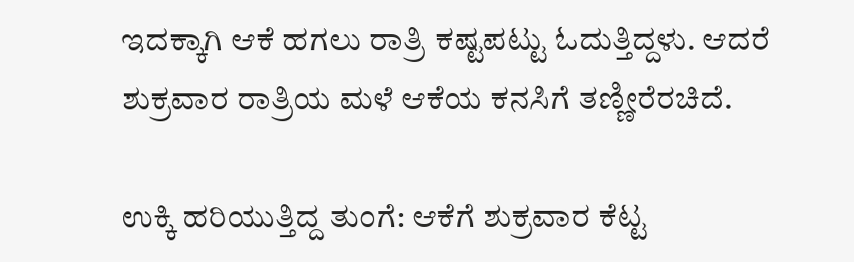ಇದಕ್ಕಾಗಿ ಆಕೆ ಹಗಲು ರಾತ್ರಿ ಕಷ್ಟಪಟ್ಟು ಓದುತ್ತಿದ್ದಳು. ಆದರೆ ಶುಕ್ರವಾರ ರಾತ್ರಿಯ ಮಳೆ ಆಕೆಯ ಕನಸಿಗೆ ತಣ್ಣೀರೆರಚಿದೆ.

ಉಕ್ಕಿ ಹರಿಯುತ್ತಿದ್ದ ತುಂಗೆ: ಆಕೆಗೆ ಶುಕ್ರವಾರ ಕೆಟ್ಟ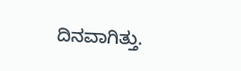ದಿನವಾಗಿತ್ತು.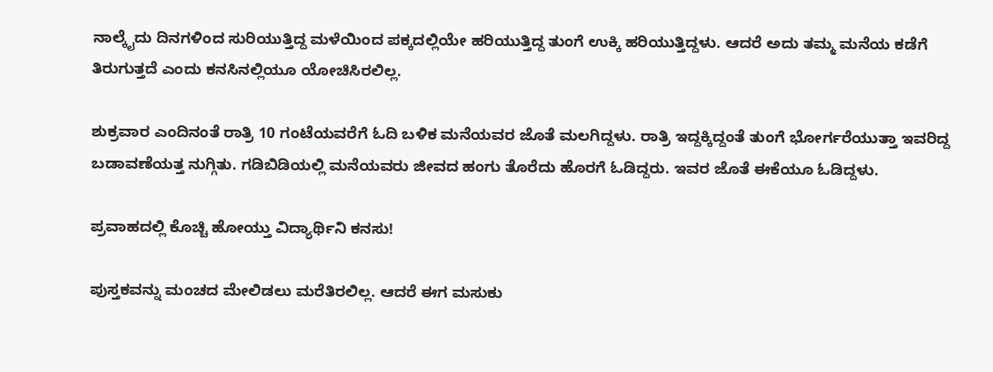ನಾಲ್ಕೈದು ದಿನಗಳಿಂದ ಸುರಿಯುತ್ತಿದ್ದ ಮಳೆಯಿಂದ ಪಕ್ಕದಲ್ಲಿಯೇ ಹರಿಯುತ್ತಿದ್ದ ತುಂಗೆ ಉಕ್ಕಿ ಹರಿಯುತ್ತಿದ್ದಳು. ಆದರೆ ಅದು ತಮ್ಮ ಮನೆಯ ಕಡೆಗೆ ತಿರುಗುತ್ತದೆ ಎಂದು ಕನಸಿನಲ್ಲಿಯೂ ಯೋಚಿಸಿರಲಿಲ್ಲ.

ಶುಕ್ರವಾರ ಎಂದಿನಂತೆ ರಾತ್ರಿ 10 ಗಂಟೆಯವರೆಗೆ ಓದಿ ಬಳಿಕ ಮನೆಯವರ ಜೊತೆ ಮಲಗಿದ್ದಳು. ರಾತ್ರಿ ಇದ್ದಕ್ಕಿದ್ದಂತೆ ತುಂಗೆ ಭೋರ್ಗರೆಯುತ್ತಾ ಇವರಿದ್ದ ಬಡಾವಣೆಯತ್ತ ನುಗ್ಗಿತು. ಗಡಿಬಿಡಿಯಲ್ಲಿ ಮನೆಯವರು ಜೀವದ ಹಂಗು ತೊರೆದು ಹೊರಗೆ ಓಡಿದ್ದರು. ಇವರ ಜೊತೆ ಈಕೆಯೂ ಓಡಿದ್ದಳು.

ಪ್ರವಾಹದಲ್ಲಿ ಕೊಚ್ಚಿ ಹೋಯ್ತು ವಿದ್ಯಾರ್ಥಿನಿ ಕನಸು!

ಪುಸ್ತಕವನ್ನು ಮಂಚದ ಮೇಲಿಡಲು ಮರೆತಿರಲಿಲ್ಲ. ಆದರೆ ಈಗ ಮಸುಕು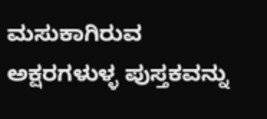ಮಸುಕಾಗಿರುವ ಅಕ್ಷರಗಳುಳ್ಳ ಪುಸ್ತಕವನ್ನು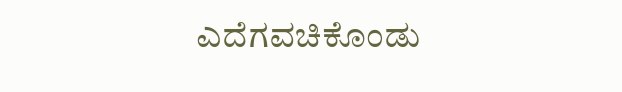ಎದೆಗವಚಿಕೊಂಡು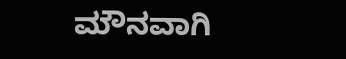ಮೌನವಾಗಿ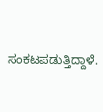ಸಂಕಟಪಡುತ್ತಿದ್ದಾಳೆ.